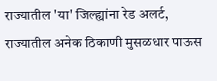राज्यातील 'या' जिल्ह्यांना रेड अलर्ट, राज्यातील अनेक ठिकाणी मुसळधार पाऊस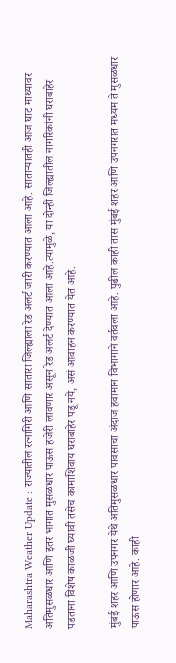Maharashtra Weather Update : राज्यातील रत्नागिरी आणि सातारा जिल्ह्याला रेड अलर्ट जारी करण्यात आला आहे. साताऱ्यातही आज घाट माथ्यावर अतिमुसळधार आणि इतर भागात मुसळधार पाऊस हजेरी लावणार असून रेड अलर्ट देण्यात आला आहे.त्यामुळे, या दोन्ही जिल्ह्यातील नागरिकांनी घराबाहेर पडताना विशेष काळजी घ्यावी तसेच कामाशिवाय घराबाहेर पडू नये, असं आवाहन करण्यात येत आहे.

मुंबई शहर आणि उपनगर येथे अतिमुसळधार पावसाचा अंदाज हवामान विभागाने वर्तवला आहे. पुढील काही तास मुंबई शहर आणि उपनगरात मध्यम ते मुसळधार पाऊस होणार आहे. काही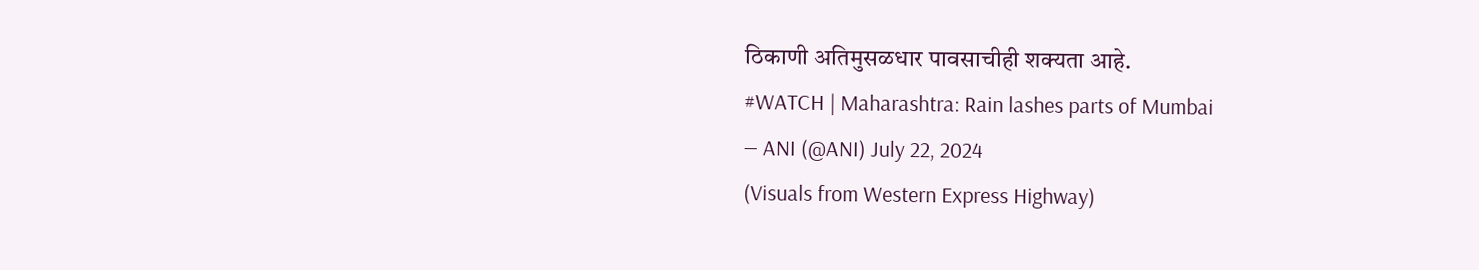ठिकाणी अतिमुसळधार पावसाचीही शक्यता आहे.
#WATCH | Maharashtra: Rain lashes parts of Mumbai
— ANI (@ANI) July 22, 2024
(Visuals from Western Express Highway)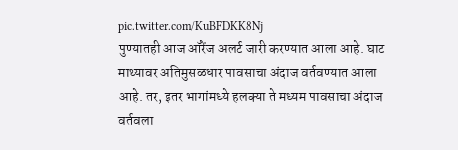pic.twitter.com/KuBFDKK8Nj
पुण्यातही आज ऑरेंज अलर्ट जारी करण्यात आला आहे. घाट माथ्यावर अतिमुसळधार पावसाचा अंदाज वर्तवण्यात आला आहे. तर, इतर भागांमध्ये हलक्या ते मध्यम पावसाचा अंदाज वर्तवला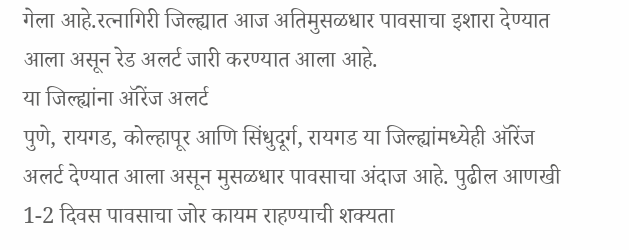गेला आहे.रत्नागिरी जिल्ह्यात आज अतिमुसळधार पावसाचा इशारा देण्यात आला असून रेड अलर्ट जारी करण्यात आला आहे.
या जिल्ह्यांना ऑरेंज अलर्ट
पुणे, रायगड, कोल्हापूर आणि सिंधुदूर्ग, रायगड या जिल्ह्यांमध्येही ऑरेंज अलर्ट देण्यात आला असून मुसळधार पावसाचा अंदाज आहे. पुढील आणखी 1-2 दिवस पावसाचा जोर कायम राहण्याची शक्यता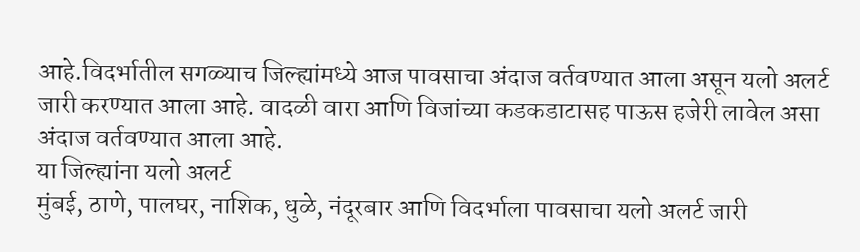आहे.विदर्भातील सगळ्याच जिल्ह्यांमध्ये आज पावसाचा अंदाज वर्तवण्यात आला असून यलो अलर्ट जारी करण्यात आला आहे. वादळी वारा आणि विजांच्या कडकडाटासह पाऊस हजेरी लावेल असा अंदाज वर्तवण्यात आला आहे.
या जिल्ह्यांना यलो अलर्ट
मुंबई, ठाणे, पालघर, नाशिक, धुळे, नंदूरबार आणि विदर्भाला पावसाचा यलो अलर्ट जारी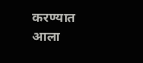करण्यात आला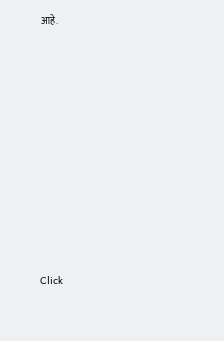आहे.












Click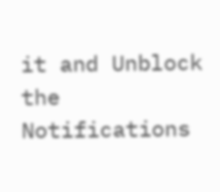it and Unblock the Notifications